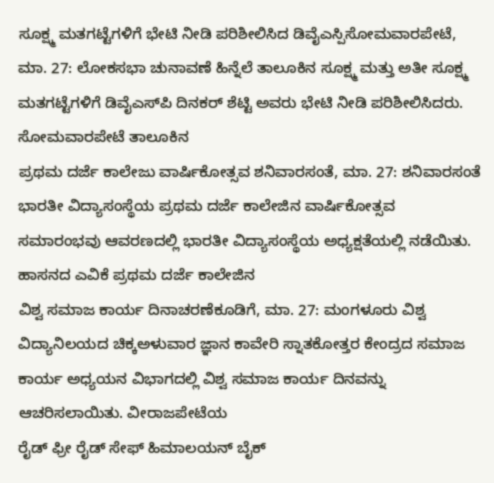ಸೂಕ್ಷ್ಮ ಮತಗಟ್ಟೆಗಳಿಗೆ ಭೇಟಿ ನೀಡಿ ಪರಿಶೀಲಿಸಿದ ಡಿವೈಎಸ್ಪಿಸೋಮವಾರಪೇಟೆ, ಮಾ. 27: ಲೋಕಸಭಾ ಚುನಾವಣೆ ಹಿನ್ನೆಲೆ ತಾಲೂಕಿನ ಸೂಕ್ಷ್ಮ ಮತ್ತು ಅತೀ ಸೂಕ್ಷ್ಮ ಮತಗಟ್ಟೆಗಳಿಗೆ ಡಿವೈಎಸ್‍ಪಿ ದಿನಕರ್ ಶೆಟ್ಟಿ ಅವರು ಭೇಟಿ ನೀಡಿ ಪರಿಶೀಲಿಸಿದರು. ಸೋಮವಾರಪೇಟೆ ತಾಲೂಕಿನ
ಪ್ರಥಮ ದರ್ಜೆ ಕಾಲೇಜು ವಾರ್ಷಿಕೋತ್ಸವ ಶನಿವಾರಸಂತೆ, ಮಾ. 27: ಶನಿವಾರಸಂತೆ ಭಾರತೀ ವಿದ್ಯಾಸಂಸ್ಥೆಯ ಪ್ರಥಮ ದರ್ಜೆ ಕಾಲೇಜಿನ ವಾರ್ಷಿಕೋತ್ಸವ ಸಮಾರಂಭವು ಆವರಣದಲ್ಲಿ ಭಾರತೀ ವಿದ್ಯಾಸಂಸ್ಥೆಯ ಅಧ್ಯಕ್ಷತೆಯಲ್ಲಿ ನಡೆಯಿತು. ಹಾಸನದ ಎವಿಕೆ ಪ್ರಥಮ ದರ್ಜೆ ಕಾಲೇಜಿನ
ವಿಶ್ವ ಸಮಾಜ ಕಾರ್ಯ ದಿನಾಚರಣೆಕೂಡಿಗೆ, ಮಾ. 27: ಮಂಗಳೂರು ವಿಶ್ವ ವಿದ್ಯಾನಿಲಯದ ಚಿಕ್ಕಅಳುವಾರ ಜ್ಞಾನ ಕಾವೇರಿ ಸ್ನಾತಕೋತ್ತರ ಕೇಂದ್ರದ ಸಮಾಜ ಕಾರ್ಯ ಅಧ್ಯಯನ ವಿಭಾಗದಲ್ಲಿ ವಿಶ್ವ ಸಮಾಜ ಕಾರ್ಯ ದಿನವನ್ನು ಆಚರಿಸಲಾಯಿತು. ವೀರಾಜಪೇಟೆಯ
ರೈಡ್ ಫ್ರೀ ರೈಡ್ ಸೇಫ್ ಹಿಮಾಲಯನ್ ಬೈಕ್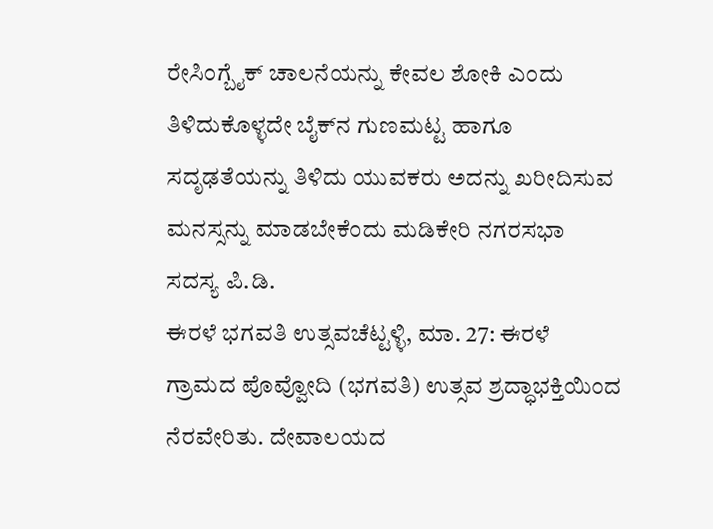ರೇಸಿಂಗ್ಬೈಕ್ ಚಾಲನೆಯನ್ನು ಕೇವಲ ಶೋಕಿ ಎಂದು ತಿಳಿದುಕೊಳ್ಳದೇ ಬೈಕ್‍ನ ಗುಣಮಟ್ಟ ಹಾಗೂ ಸದೃಢತೆಯನ್ನು ತಿಳಿದು ಯುವಕರು ಅದನ್ನು ಖರೀದಿಸುವ ಮನಸ್ಸನ್ನು ಮಾಡಬೇಕೆಂದು ಮಡಿಕೇರಿ ನಗರಸಭಾ ಸದಸ್ಯ ಪಿ.ಡಿ.
ಈರಳೆ ಭಗವತಿ ಉತ್ಸವಚೆಟ್ಟಳ್ಳಿ, ಮಾ. 27: ಈರಳೆ ಗ್ರಾಮದ ಪೊವ್ವೋದಿ (ಭಗವತಿ) ಉತ್ಸವ ಶ್ರದ್ಧಾಭಕ್ತಿಯಿಂದ ನೆರವೇರಿತು. ದೇವಾಲಯದ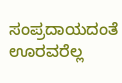ಸಂಪ್ರದಾಯದಂತೆ ಊರವರೆಲ್ಲ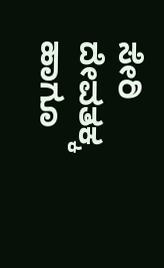ಸೇರಿ ದೇವತಕ್ಕ ಹಾಗೂ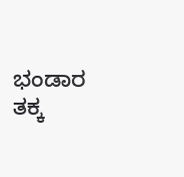ಭಂಡಾರ ತಕ್ಕ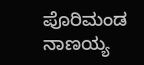ಪೊರಿಮಂಡ ನಾಣಯ್ಯ